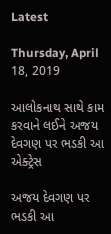Latest

Thursday, April 18, 2019

આલોકનાથ સાથે કામ કરવાને લઈને અજય દેવગણ પર ભડકી આ એક્ટ્રેસ

અજય દેવગણ પર ભડકી આ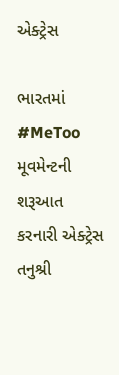એક્ટ્રેસ

ભારતમાં #MeToo મૂવમેન્ટની શરૂઆત કરનારી એક્ટ્રેસ તનુશ્રી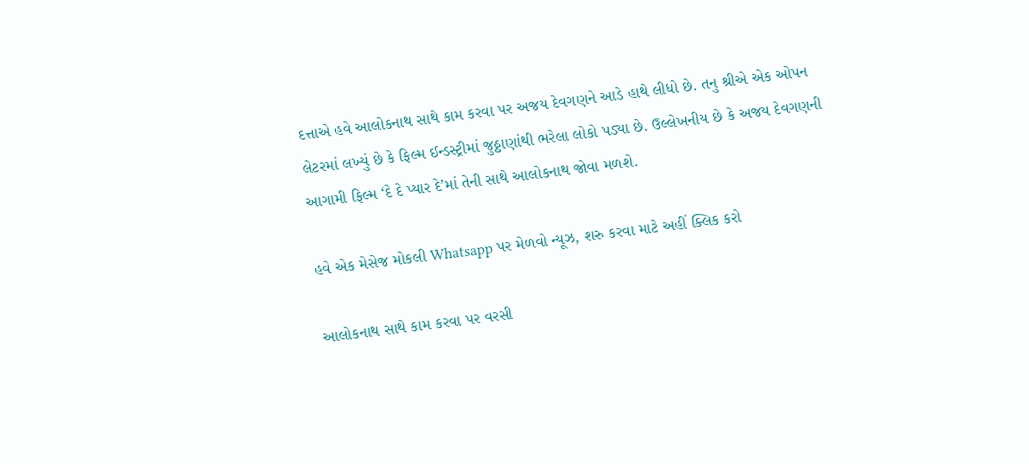દત્તાએ હવે આલોકનાથ સાથે કામ કરવા પર અજય દેવગણને આડે હાથે લીધો છે. તનુ શ્રીએ એક ઓપન લેટરમાં લખ્યું છે કે ફિલ્મ ઈન્ડસ્ટ્રીમાં જુઠ્ઠાણાંથી ભરેલા લોકો પડ્યા છે. ઉલ્લેખનીય છે કે અજય દેવગણની આગામી ફિલ્મ ‘દે દે પ્યાર દે’માં તેની સાથે આલોકનાથ જોવા મળશે.

હવે એક મેસેજ મોકલી Whatsapp પર મેળવો ન્યૂઝ, શરુ કરવા માટે અહીં ક્લિક કરો

આલોકનાથ સાથે કામ કરવા પર વરસી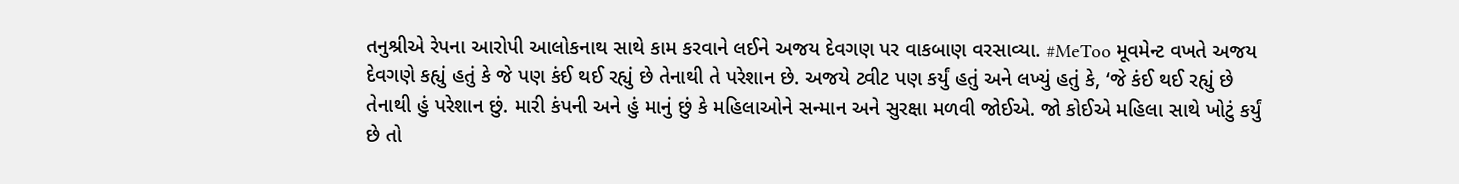તનુશ્રીએ રેપના આરોપી આલોકનાથ સાથે કામ કરવાને લઈને અજય દેવગણ પર વાકબાણ વરસાવ્યા. #MeToo મૂવમેન્ટ વખતે અજય દેવગણે કહ્યું હતું કે જે પણ કંઈ થઈ રહ્યું છે તેનાથી તે પરેશાન છે. અજયે ટ્વીટ પણ કર્યું હતું અને લખ્યું હતું કે, ‘જે કંઈ થઈ રહ્યું છે તેનાથી હું પરેશાન છું. મારી કંપની અને હું માનું છું કે મહિલાઓને સન્માન અને સુરક્ષા મળવી જોઈએ. જો કોઈએ મહિલા સાથે ખોટું કર્યું છે તો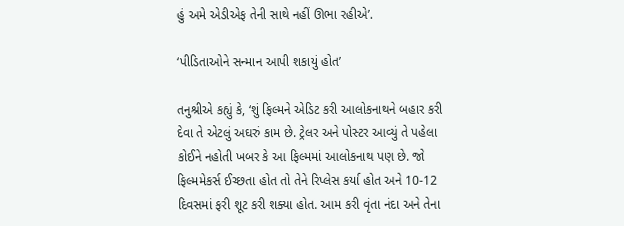હું અમે એડીએફ તેની સાથે નહીં ઊભા રહીએ’.

‘પીડિતાઓને સન્માન આપી શકાયું હોત’

તનુશ્રીએ કહ્યું કે, ‘શું ફિલ્મને એડિટ કરી આલોકનાથને બહાર કરી દેવા તે એટલું અઘરું કામ છે. ટ્રેલર અને પોસ્ટર આવ્યું તે પહેલા કોઈને નહોતી ખબર કે આ ફિલ્મમાં આલોકનાથ પણ છે. જો ફિલ્મમેકર્સ ઈચ્છતા હોત તો તેને રિપ્લેસ કર્યા હોત અને 10-12 દિવસમાં ફરી શૂટ કરી શક્યા હોત. આમ કરી વૃંતા નંદા અને તેના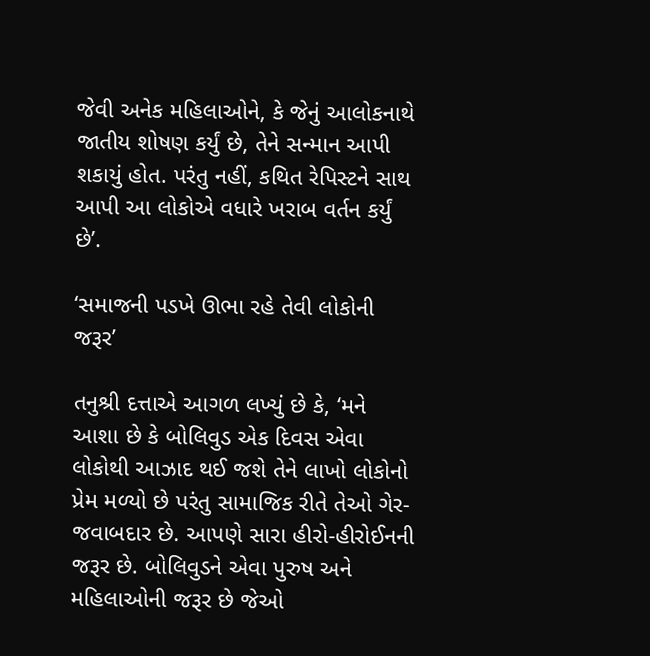જેવી અનેક મહિલાઓને, કે જેનું આલોકનાથે જાતીય શોષણ કર્યું છે, તેને સન્માન આપી શકાયું હોત. પરંતુ નહીં, કથિત રેપિસ્ટને સાથ આપી આ લોકોએ વધારે ખરાબ વર્તન કર્યું છે’.

‘સમાજની પડખે ઊભા રહે તેવી લોકોની જરૂર’

તનુશ્રી દત્તાએ આગળ લખ્યું છે કે, ‘મને આશા છે કે બોલિવુડ એક દિવસ એવા લોકોથી આઝાદ થઈ જશે તેને લાખો લોકોનો પ્રેમ મળ્યો છે પરંતુ સામાજિક રીતે તેઓ ગેર-જવાબદાર છે. આપણે સારા હીરો-હીરોઈનની જરૂર છે. બોલિવુડને એવા પુરુષ અને મહિલાઓની જરૂર છે જેઓ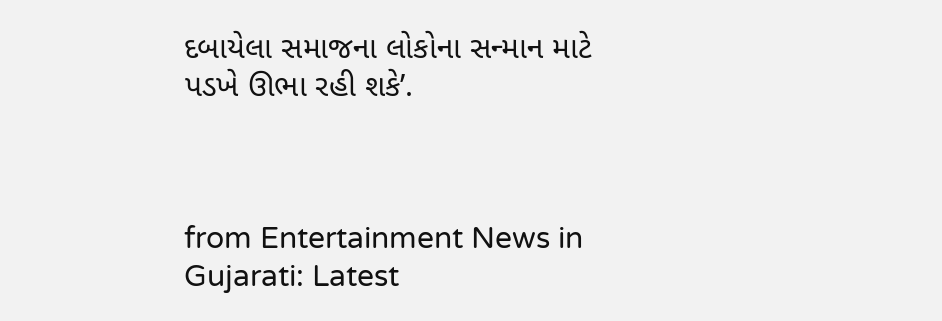દબાયેલા સમાજના લોકોના સન્માન માટે પડખે ઊભા રહી શકે’.



from Entertainment News in Gujarati: Latest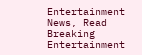Entertainment News, Read Breaking Entertainment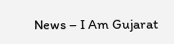News – I Am Gujarat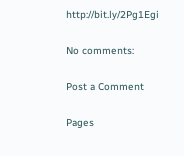http://bit.ly/2Pg1Egi

No comments:

Post a Comment

Pages